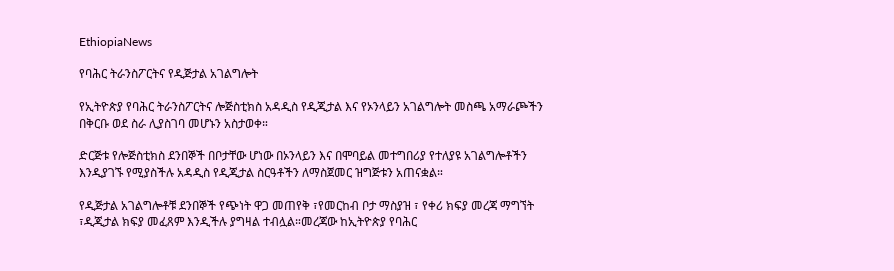EthiopiaNews

የባሕር ትራንስፖርትና የዲጅታል አገልግሎት

የኢትዮጵያ የባሕር ትራንስፖርትና ሎጅስቲክስ አዳዲስ የዲጂታል እና የኦንላይን አገልግሎት መስጫ አማራጮችን በቅርቡ ወደ ስራ ሊያስገባ መሆኑን አስታወቀ።

ድርጅቱ የሎጅስቲክስ ደንበኞች በቦታቸው ሆነው በኦንላይን እና በሞባይል መተግበሪያ የተለያዩ አገልግሎቶችን እንዲያገኙ የሚያስችሉ አዳዲስ የዲጂታል ስርዓቶችን ለማስጀመር ዝግጅቱን አጠናቋል።

የዲጅታል አገልግሎቶቹ ደንበኞች የጭነት ዋጋ መጠየቅ ፣የመርከብ ቦታ ማስያዝ ፣ የቀሪ ክፍያ መረጃ ማግኘት ፣ዲጂታል ክፍያ መፈጸም እንዲችሉ ያግዛል ተብሏል።መረጃው ከኢትዮጵያ የባሕር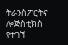ትራንስፖርትና ሎጅስቲክስ የተገኘ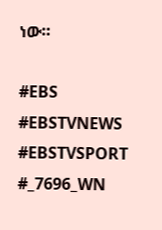ነው።

#EBS
#EBSTVNEWS
#EBSTVSPORT
#_7696_WN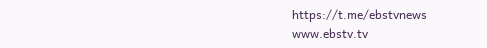https://t.me/ebstvnews
www.ebstv.tv